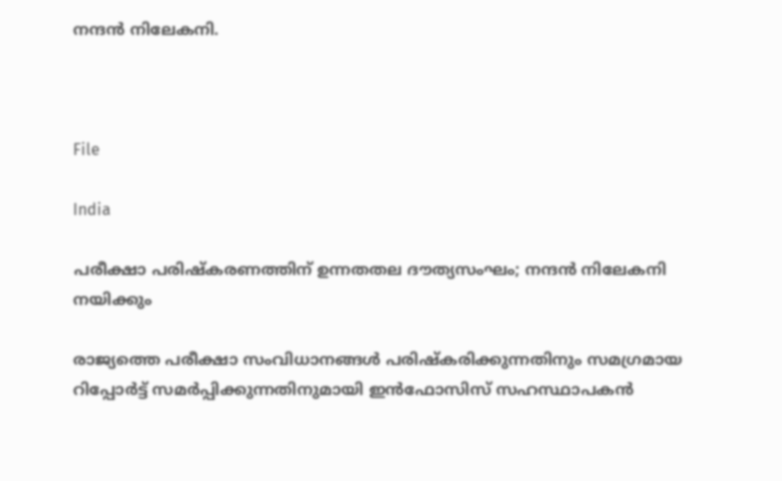നന്ദൻ നിലേകനി.



File

India

പരീക്ഷാ പരിഷ്കരണത്തിന് ഉന്നതതല ദൗത്യസംഘം; നന്ദൻ നിലേകനി നയിക്കും

രാജ്യത്തെ പരീക്ഷാ സംവിധാനങ്ങൾ പരിഷ്കരിക്കുന്നതിനും സമഗ്രമായ റിപ്പോർട്ട് സമർപ്പിക്കുന്നതിനുമായി ഇൻഫോസിസ് സഹസ്ഥാപകൻ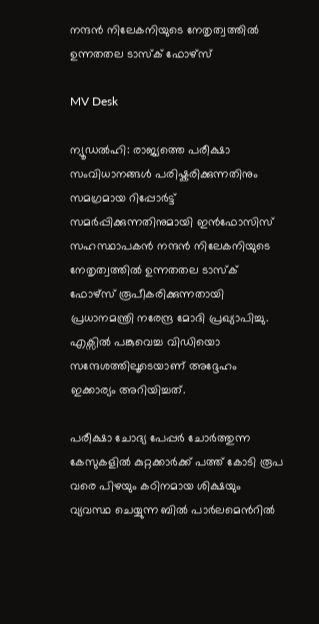നന്ദൻ നിലേകനിയുടെ നേതൃത്വത്തിൽ ഉന്നതതല ടാസ്ക് ഫോഴ്സ്

MV Desk

ന്യൂഡൽഹി: രാജ്യത്തെ പരീക്ഷാ സംവിധാനങ്ങൾ പരിഷ്കരിക്കുന്നതിനും സമഗ്രമായ റിപ്പോർട്ട് സമർപ്പിക്കുന്നതിനുമായി ഇൻഫോസിസ് സഹസ്ഥാപകൻ നന്ദൻ നിലേകനിയുടെ നേതൃത്വത്തിൽ ഉന്നതതല ടാസ്ക് ഫോഴ്സ് രൂപീകരിക്കുന്നതായി പ്രധാനമന്ത്രി നരേന്ദ്ര മോദി പ്രഖ്യാപിച്ചു. എക്സിൽ പങ്കുവെച്ച വിഡിയൊ സന്ദേശത്തിലൂടെയാണ് അദ്ദേഹം ഇക്കാര്യം അറിയിച്ചത്.

പരീക്ഷാ ചോദ്യ പേപ്പർ ചോർത്തുന്ന കേസുകളിൽ കുറ്റക്കാർക്ക് പത്ത് കോടി രൂപ വരെ പിഴയും കഠിനമായ ശിക്ഷയും വ്യവസ്ഥ ചെയ്യുന്ന ബിൽ പാർലമെന്‍റിൽ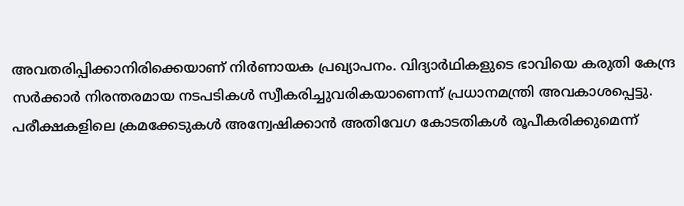അവതരിപ്പിക്കാനിരിക്കെയാണ് നിർണായക പ്രഖ്യാപനം. വിദ്യാർഥികളുടെ ഭാവിയെ കരുതി കേന്ദ്ര സർക്കാർ നിരന്തരമായ നടപടികൾ സ്വീകരിച്ചുവരികയാണെന്ന് പ്രധാനമന്ത്രി അവകാശപ്പെട്ടു. പരീക്ഷകളിലെ ക്രമക്കേടുകൾ അന്വേഷിക്കാൻ അതിവേഗ കോടതികൾ രൂപീകരിക്കുമെന്ന്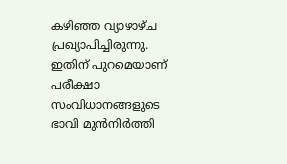കഴിഞ്ഞ വ്യാഴാഴ്ച പ്രഖ്യാപിച്ചിരുന്നു. ഇതിന് പുറമെയാണ് പരീക്ഷാ സംവിധാനങ്ങളുടെ ഭാവി മുൻനിർത്തി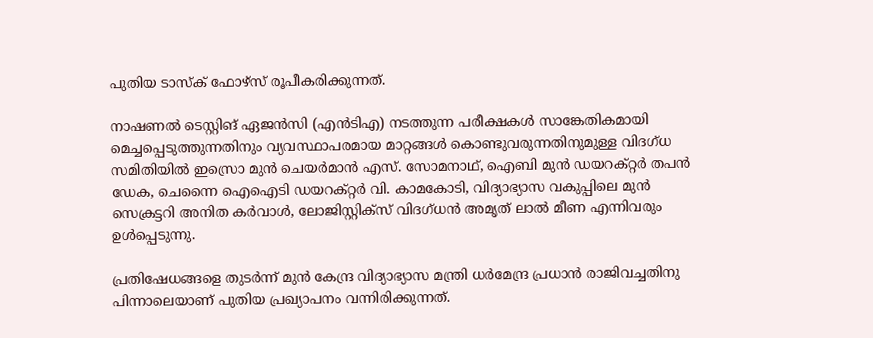പുതിയ ടാസ്ക് ഫോഴ്സ് രൂപീകരിക്കുന്നത്.

നാഷണൽ ടെസ്റ്റിങ് ഏജൻസി (എൻടിഎ) നടത്തുന്ന പരീക്ഷകൾ സാങ്കേതികമായി മെച്ചപ്പെടുത്തുന്നതിനും വ്യവസ്ഥാപരമായ മാറ്റങ്ങൾ കൊണ്ടുവരുന്നതിനുമുള്ള വിദഗ്ധ സമിതിയിൽ ഇസ്രൊ മുൻ ചെയർമാൻ എസ്. സോമനാഥ്, ഐബി മുൻ ഡയറക്റ്റർ തപൻ ഡേക, ചെന്നൈ ഐഐടി ഡയറക്റ്റർ വി. കാമകോടി, വിദ്യാഭ്യാസ വകുപ്പിലെ മുൻ സെക്രട്ടറി അനിത കർവാൾ, ലോജിസ്റ്റിക്സ് വിദഗ്ധൻ അമൃത് ലാൽ മീണ എന്നിവരും ഉൾപ്പെടുന്നു.

പ്രതിഷേധങ്ങളെ തുടർന്ന് മുൻ കേന്ദ്ര വിദ്യാഭ്യാസ മന്ത്രി ധർമേന്ദ്ര പ്രധാൻ രാജിവച്ചതിനു പിന്നാലെയാണ് പുതിയ പ്രഖ്യാപനം വന്നിരിക്കുന്നത്.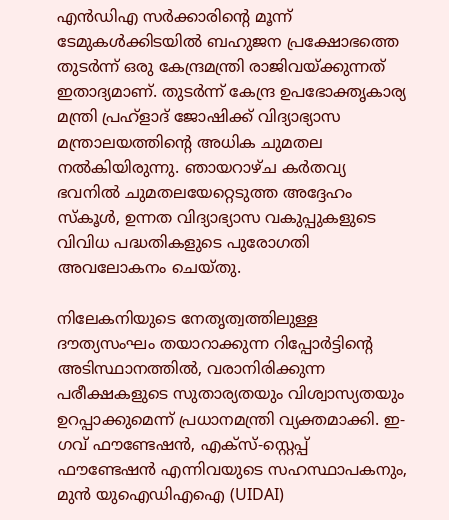എൻഡിഎ സർക്കാരിന്‍റെ മൂന്ന് ടേമുകൾക്കിടയിൽ ബഹുജന പ്രക്ഷോഭത്തെ തുടർന്ന് ഒരു കേന്ദ്രമന്ത്രി രാജിവയ്ക്കുന്നത് ഇതാദ്യമാണ്. തുടർന്ന് കേന്ദ്ര ഉപഭോക്തൃകാര്യ മന്ത്രി പ്രഹ്ളാദ് ജോഷിക്ക് വിദ്യാഭ്യാസ മന്ത്രാലയത്തിന്‍റെ അധിക ചുമതല നൽകിയിരുന്നു. ഞായറാഴ്ച കർതവ്യ ഭവനിൽ ചുമതലയേറ്റെടുത്ത അദ്ദേഹം സ്കൂൾ, ഉന്നത വിദ്യാഭ്യാസ വകുപ്പുകളുടെ വിവിധ പദ്ധതികളുടെ പുരോഗതി അവലോകനം ചെയ്തു.

നിലേകനിയുടെ നേതൃത്വത്തിലുള്ള ദൗത്യസംഘം തയാറാക്കുന്ന റിപ്പോർട്ടിന്‍റെ അടിസ്ഥാനത്തിൽ, വരാനിരിക്കുന്ന പരീക്ഷകളുടെ സുതാര്യതയും വിശ്വാസ്യതയും ഉറപ്പാക്കുമെന്ന് പ്രധാനമന്ത്രി വ്യക്തമാക്കി. ഇ-ഗവ് ഫൗണ്ടേഷൻ, എക്സ്-സ്റ്റെപ്പ് ഫൗണ്ടേഷൻ എന്നിവയുടെ സഹസ്ഥാപകനും, മുൻ യുഐഡിഎഐ (UIDAI)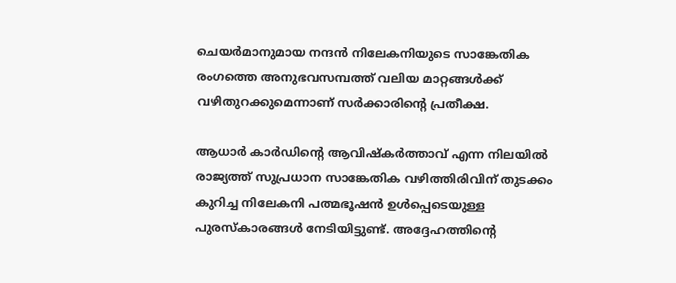ചെയർമാനുമായ നന്ദൻ നിലേകനിയുടെ സാങ്കേതിക രംഗത്തെ അനുഭവസമ്പത്ത് വലിയ മാറ്റങ്ങൾക്ക് വഴിതുറക്കുമെന്നാണ് സർക്കാരിന്‍റെ പ്രതീക്ഷ.

ആധാർ കാർഡിന്‍റെ ആവിഷ്കർത്താവ് എന്ന നിലയിൽ രാജ്യത്ത് സുപ്രധാന സാങ്കേതിക വഴിത്തിരിവിന് തുടക്കം കുറിച്ച നിലേകനി പത്മഭൂഷൻ ഉൾപ്പെടെയുള്ള പുരസ്കാരങ്ങൾ നേടിയിട്ടുണ്ട്. അദ്ദേഹത്തിന്‍റെ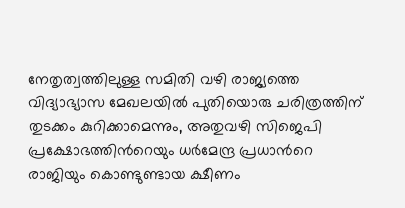നേതൃത്വത്തിലുള്ള സമിതി വഴി രാജ്യത്തെ വിദ്യാഭ്യാസ മേഖലയിൽ പുതിയൊരു ചരിത്രത്തിന് തുടക്കം കുറിക്കാമെന്നും, അതുവഴി സിജെപി പ്രക്ഷോഭത്തിന്‍റെയും ധർമേന്ദ്ര പ്രധാന്‍റെ രാജിയും കൊണ്ടുണ്ടായ ക്ഷീണം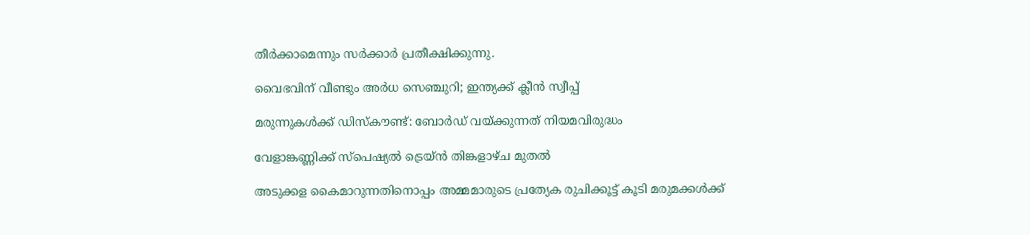തീർക്കാമെന്നും സർക്കാർ പ്രതീക്ഷിക്കുന്നു.

വൈഭവിന് വീണ്ടും അർധ സെഞ്ചുറി; ഇന്ത്യക്ക് ക്ലീൻ സ്വീപ്പ്

മരുന്നുകൾക്ക് ഡിസ്കൗണ്ട്: ബോർഡ് വയ്ക്കുന്നത് നിയമവിരുദ്ധം

വേളാങ്കണ്ണിക്ക് സ്പെഷ്യൽ ട്രെയ്ൻ തിങ്കളാഴ്ച മുതൽ

അടുക്കള കൈമാറുന്നതിനൊപ്പം അമ്മമാരുടെ പ്രത്യേക രുചിക്കൂട്ട് കൂടി മരുമക്കൾക്ക്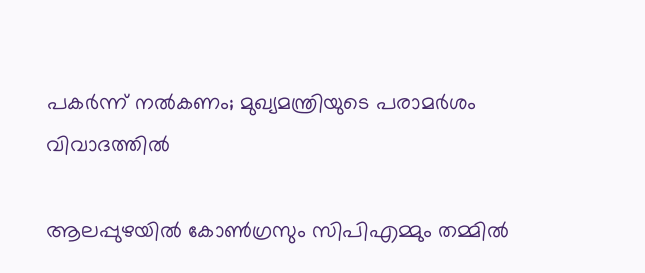പകർന്ന് നൽകണം; മുഖ്യമന്ത്രിയുടെ പരാമർശം വിവാദത്തിൽ

ആലപ്പുഴയിൽ കോൺഗ്രസും സിപിഎമ്മും തമ്മിൽ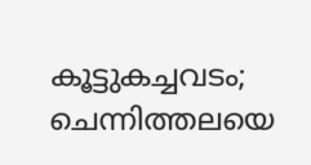കൂട്ടുകച്ചവടം; ചെന്നിത്തല‍യെ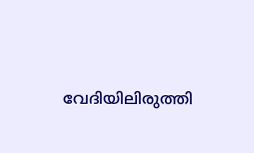വേദിയിലിരുത്തി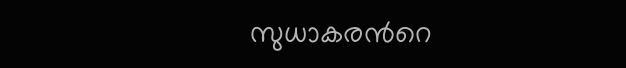സുധാകരന്‍റെ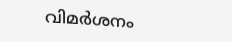വിമർശനം